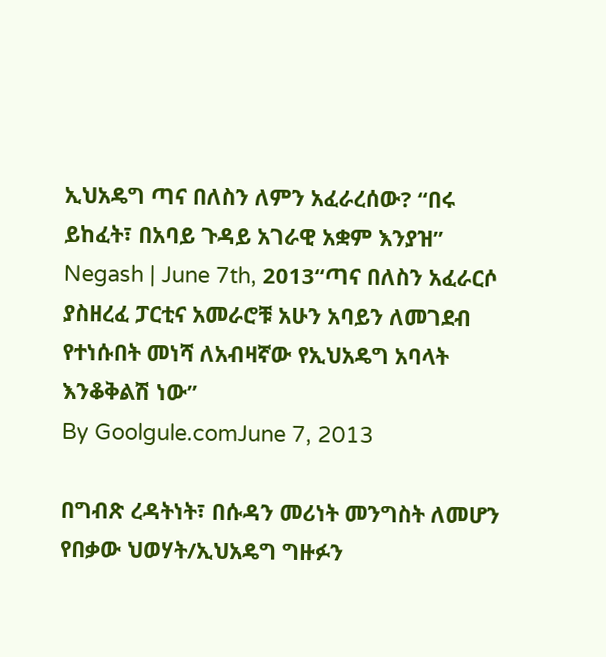ኢህአዴግ ጣና በለስን ለምን አፈራረሰው? “በሩ ይከፈት፣ በአባይ ጉዳይ አገራዊ አቋም እንያዝ”
Negash | June 7th, 2013“ጣና በለስን አፈራርሶ ያስዘረፈ ፓርቲና አመራሮቹ አሁን አባይን ለመገደብ የተነሱበት መነሻ ለአብዛኛው የኢህአዴግ አባላት እንቆቅልሽ ነው”
By Goolgule.comJune 7, 2013

በግብጽ ረዳትነት፣ በሱዳን መሪነት መንግስት ለመሆን የበቃው ህወሃት/ኢህአዴግ ግዙፉን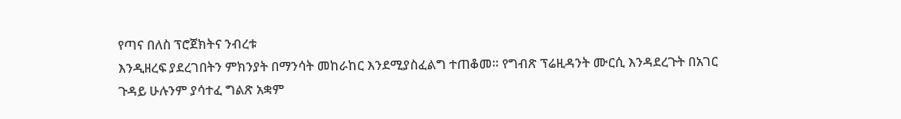የጣና በለስ ፕሮጀክትና ንብረቱ
እንዲዘረፍ ያደረገበትን ምክንያት በማንሳት መከራከር እንደሚያስፈልግ ተጠቆመ። የግብጽ ፕሬዚዳንት ሙርሲ እንዳደረጉት በአገር
ጉዳይ ሁሉንም ያሳተፈ ግልጽ አቋም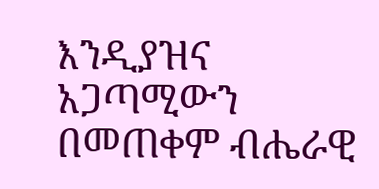እንዲያዝና አጋጣሚውን በመጠቀም ብሔራዊ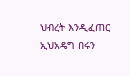ህብረት እንዲፈጠር ኢህአዴግ በሩን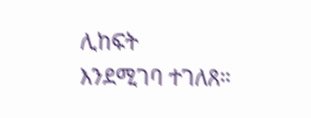ሊከፍት
እንደሚገባ ተገለጸ።